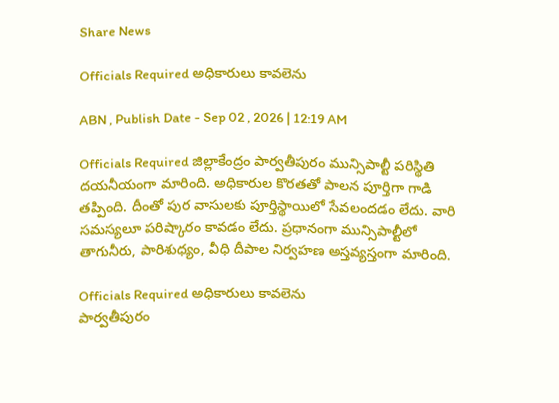Share News

Officials Required అధికారులు కావలెను

ABN , Publish Date - Sep 02 , 2026 | 12:19 AM

Officials Required జిల్లాకేంద్రం పార్వతీపురం మున్సిపాల్టీ పరిస్థితి దయనీయంగా మారింది. అధికారుల కొరతతో పాలన పూర్తిగా గాడి తప్పింది. దీంతో పుర వాసులకు పూర్తిస్థాయిలో సేవలందడం లేదు. వారి సమస్యలూ పరిష్కారం కావడం లేదు. ప్రధానంగా మున్సిపాల్టీలో తాగునీరు, పారిశుధ్యం, వీధి దీపాల నిర్వహణ అస్తవ్యస్తంగా మారింది.

Officials Required అధికారులు కావలెను
పార్వతీపురం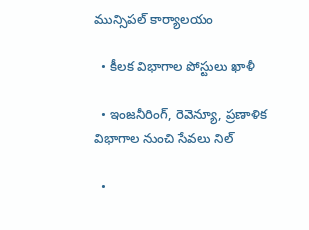మున్సిపల్‌ కార్యాలయం

  • కీలక విభాగాల పోస్టులు ఖాళీ

  • ఇంజనీరింగ్‌, రెవెన్యూ, ప్రణాళిక విభాగాల నుంచి సేవలు నిల్‌

  •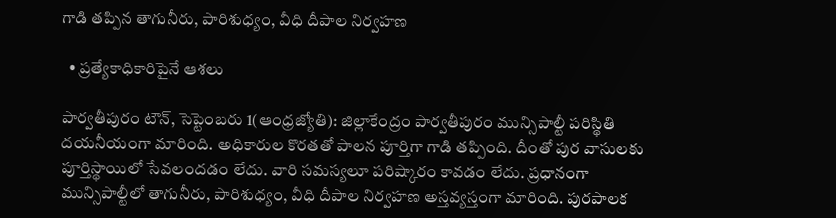గాడి తప్పిన తాగునీరు, పారిశుధ్యం, వీధి దీపాల నిర్వహణ

  • ప్రత్యేకాధికారిపైనే ఆశలు

పార్వతీపురం టౌన్‌, సెప్టెంబరు 1(ఆంధ్రజ్యోతి): జిల్లాకేంద్రం పార్వతీపురం మున్సిపాల్టీ పరిస్థితి దయనీయంగా మారింది. అధికారుల కొరతతో పాలన పూర్తిగా గాడి తప్పింది. దీంతో పుర వాసులకు పూర్తిస్థాయిలో సేవలందడం లేదు. వారి సమస్యలూ పరిష్కారం కావడం లేదు. ప్రధానంగా మున్సిపాల్టీలో తాగునీరు, పారిశుధ్యం, వీధి దీపాల నిర్వహణ అస్తవ్యస్తంగా మారింది. పురపాలక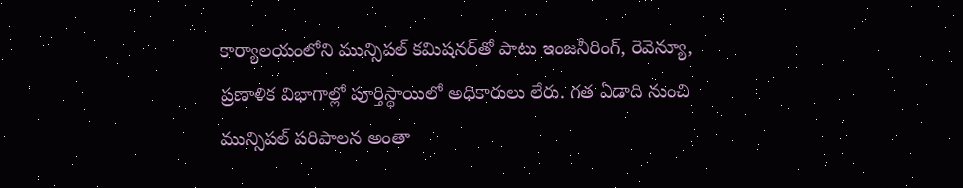కార్యాలయంలోని మున్సిపల్‌ కమిషనర్‌తో పాటు ఇంజనీరింగ్‌, రెవెన్యూ, ప్రణాళిక విభాగాల్లో పూర్తిస్థాయిలో అధికారులు లేరు. గత ఏడాది నుంచి మున్సిపల్‌ పరిపాలన అంతా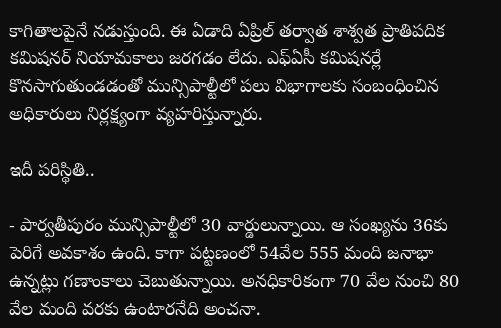కాగితాలపైనే నడుస్తుంది. ఈ ఏడాది ఏప్రిల్‌ తర్వాత శాశ్వత ప్రాతిపదిక కమిషనర్‌ నియామకాలు జరగడం లేదు. ఎఫ్‌ఏసీ కమిషనర్లే కొనసాగుతుండడంతో మున్సిపాల్టీలో పలు విభాగాలకు సంబంధించిన అధికారులు నిర్లక్ష్యంగా వ్యహరిస్తున్నారు.

ఇదీ పరిస్థితి..

- పార్వతీపురం మున్సిపాల్టీలో 30 వార్డులున్నాయి. ఆ సంఖ్యను 36కు పెరిగే అవకాశం ఉంది. కాగా పట్టణంలో 54వేల 555 మంది జనాభా ఉన్నట్లు గణాంకాలు చెబుతున్నాయి. అనధికారికంగా 70 వేల నుంచి 80 వేల మంది వరకు ఉంటారనేది అంచనా.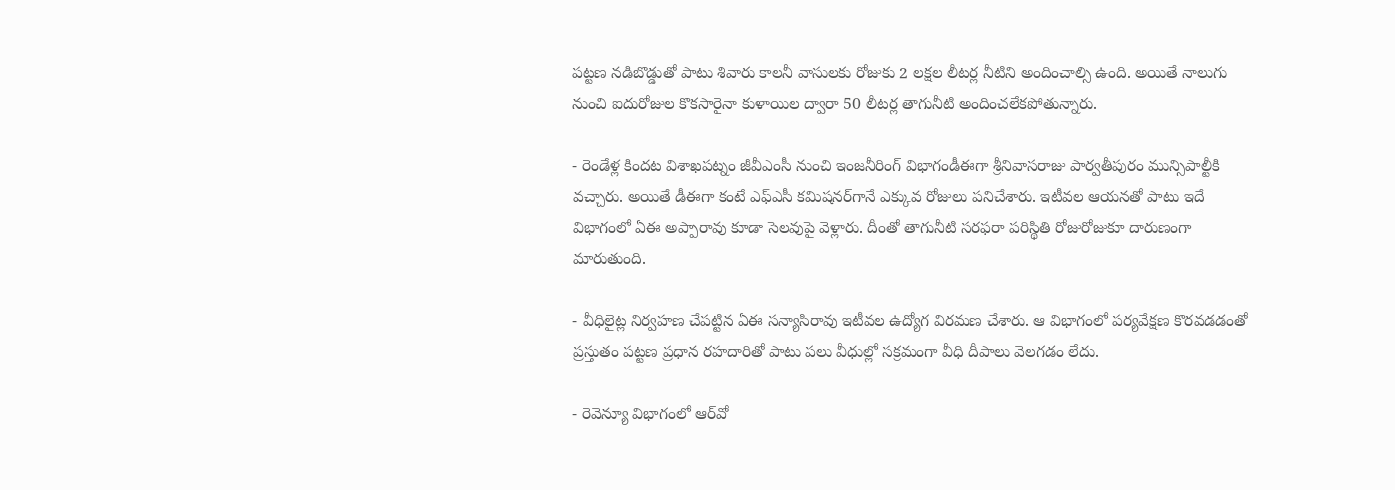పట్టణ నడిబొడ్డుతో పాటు శివారు కాలనీ వాసులకు రోజుకు 2 లక్షల లీటర్ల నీటిని అందించాల్సి ఉంది. అయితే నాలుగు నుంచి ఐదురోజుల కొకసారైనా కుళాయిల ద్వారా 50 లీటర్ల తాగునీటి అందించలేకపోతున్నారు.

- రెండేళ్ల కిందట విశాఖపట్నం జీవీఎంసీ నుంచి ఇంజనీరింగ్‌ విభాగండీఈగా శ్రీనివాసరాజు పార్వతీపురం మున్సిపాల్టీకి వచ్చారు. అయితే డీఈగా కంటే ఎఫ్‌ఎసీ కమిషనర్‌గానే ఎక్కువ రోజులు పనిచేశారు. ఇటీవల ఆయనతో పాటు ఇదే విభాగంలో ఏఈ అప్పారావు కూడా సెలవుపై వెళ్లారు. దీంతో తాగునీటి సరఫరా పరిస్థితి రోజురోజుకూ దారుణంగా మారుతుంది.

- వీధిలైట్ల నిర్వహణ చేపట్టిన ఏఈ సన్యాసిరావు ఇటీవల ఉద్యోగ విరమణ చేశారు. ఆ విభాగంలో పర్యవేక్షణ కొరవడడంతో ప్రస్తుతం పట్టణ ప్రధాన రహదారితో పాటు పలు వీధుల్లో సక్రమంగా వీధి దీపాలు వెలగడం లేదు.

- రెవెన్యూ విభాగంలో ఆర్‌వో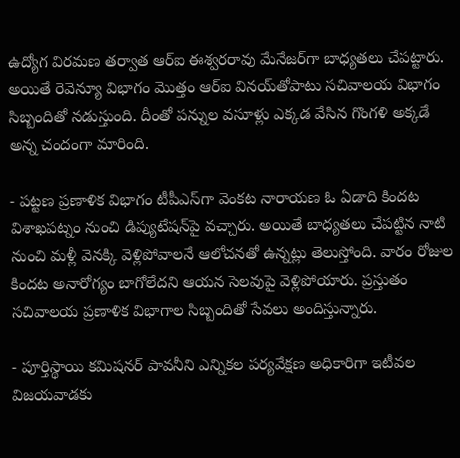ఉద్యోగ విరమణ తర్వాత ఆర్‌ఐ ఈశ్వరరావు మేనేజర్‌గా బాధ్యతలు చేపట్టారు. అయితే రెవెన్యూ విభాగం మొత్తం ఆర్‌ఐ వినయ్‌తోపాటు సచివాలయ విభాగం సిబ్బందితో నడుస్తుంది. దీంతో పన్నుల వసూళ్లు ఎక్కడ వేసిన గొంగళి అక్కడే అన్న చందంగా మారింది.

- పట్టణ ప్రణాళిక విభాగం టీపీఎస్‌గా వెంకట నారాయణ ఓ ఏడాది కిందట విశాఖపట్నం నుంచి డిప్యుటేషన్‌పై వచ్చారు. అయితే బాధ్యతలు చేపట్టిన నాటి నుంచి మళ్లీ వెనక్కి వెళ్లిపోవాలనే ఆలోచనతో ఉన్నట్లు తెలుస్తోంది. వారం రోజుల కిందట అనారోగ్యం బాగోలేదని ఆయన సెలవుపై వెళ్లిపోయారు. ప్రస్తుతం సచివాలయ ప్రణాళిక విభాగాల సిబ్బందితో సేవలు అందిస్తున్నారు.

- పూర్తిస్థాయి కమిషనర్‌ పావనీని ఎన్నికల పర్యవేక్షణ అధికారిగా ఇటీవల విజయవాడకు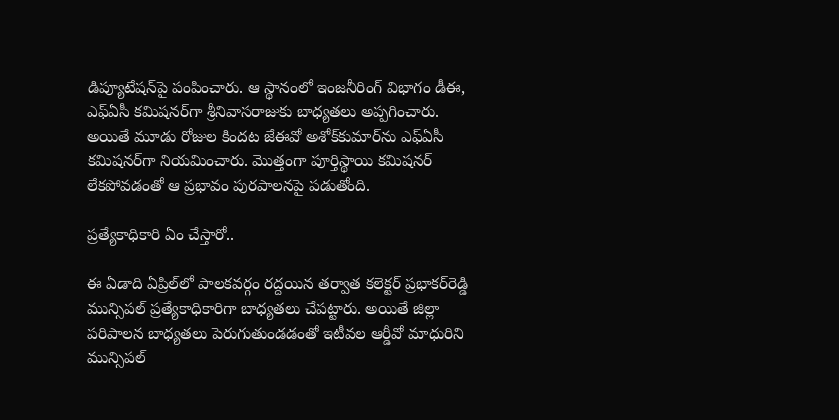డిప్యూటేషన్‌పై పంపించారు. ఆ స్థానంలో ఇంజనీరింగ్‌ విభాగం డీఈ, ఎఫ్‌ఏసీ కమిషనర్‌గా శ్రీనివాసరాజుకు బాధ్యతలు అప్పగించారు. అయితే మూడు రోజుల కిందట జేఈవో అశోక్‌కుమార్‌ను ఎఫ్‌ఏసీ కమిషనర్‌గా నియమించారు. మొత్తంగా పూర్తిస్థాయి కమిషనర్‌ లేకపోవడంతో ఆ ప్రభావం పురపాలనపై పడుతోంది.

ప్రత్యేకాధికారి ఏం చేస్తారో..

ఈ ఏడాది ఏప్రిల్‌లో పాలకవర్గం రద్దయిన తర్వాత కలెక్టర్‌ ప్రభాకర్‌రెడ్డి మున్సిపల్‌ ప్రత్యేకాధికారిగా బాధ్యతలు చేపట్టారు. అయితే జిల్లా పరిపాలన బాధ్యతలు పెరుగుతుండడంతో ఇటీవల ఆర్డీవో మాధురిని మున్సిపల్‌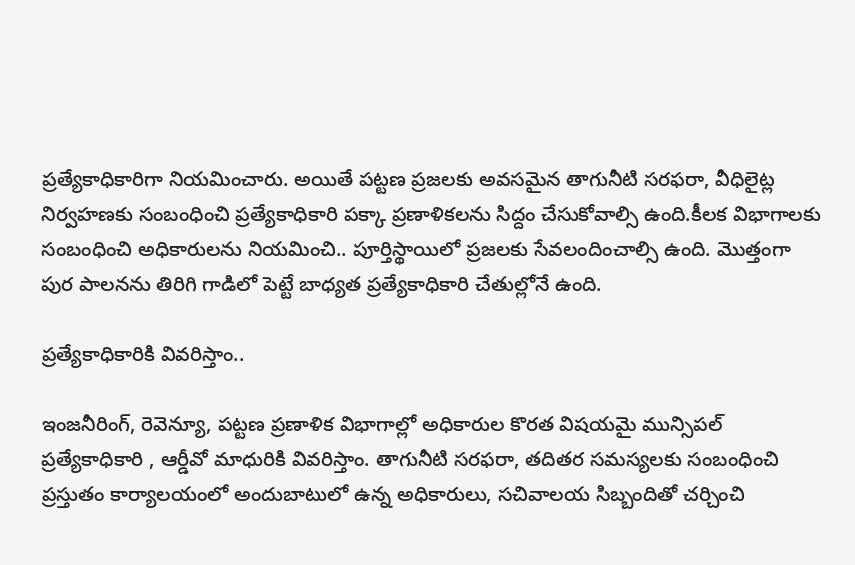ప్రత్యేకాధికారిగా నియమించారు. అయితే పట్టణ ప్రజలకు అవసమైన తాగునీటి సరఫరా, వీధిలైట్ల నిర్వహణకు సంబంధించి ప్రత్యేకాధికారి పక్కా ప్రణాళికలను సిద్దం చేసుకోవాల్సి ఉంది.కీలక విభాగాలకు సంబంధించి అధికారులను నియమించి.. పూర్తిస్థాయిలో ప్రజలకు సేవలందించాల్సి ఉంది. మొత్తంగా పుర పాలనను తిరిగి గాడిలో పెట్టే బాధ్యత ప్రత్యేకాధికారి చేతుల్లోనే ఉంది.

ప్రత్యేకాధికారికి వివరిస్తాం..

ఇంజనీరింగ్‌, రెవెన్యూ, పట్టణ ప్రణాళిక విభాగాల్లో అధికారుల కొరత విషయమై మున్సిపల్‌ ప్రత్యేకాధికారి , ఆర్డీవో మాధురికి వివరిస్తాం. తాగునీటి సరఫరా, తదితర సమస్యలకు సంబంధించి ప్రస్తుతం కార్యాలయంలో అందుబాటులో ఉన్న అధికారులు, సచివాలయ సిబ్బందితో చర్చించి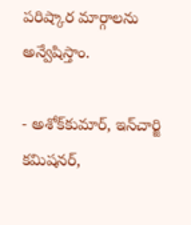పరిష్కార మార్గాలను అన్వేషిస్తాం.

- అశోక్‌కుమార్‌, ఇన్‌చార్జి కమిషనర్‌,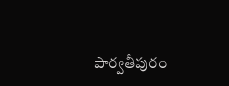పార్వతీపురం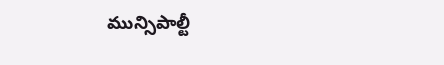మున్సిపాల్టీ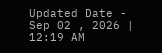Updated Date - Sep 02 , 2026 | 12:19 AM